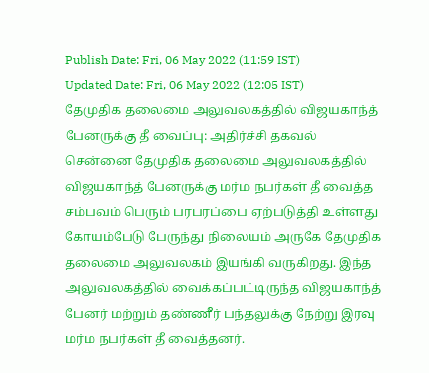Publish Date: Fri, 06 May 2022 (11:59 IST)
Updated Date: Fri, 06 May 2022 (12:05 IST)
தேமுதிக தலைமை அலுவலகத்தில் விஜயகாந்த் பேனருக்கு தீ வைப்பு: அதிர்ச்சி தகவல்
சென்னை தேமுதிக தலைமை அலுவலகத்தில் விஜயகாந்த் பேனருக்கு மர்ம நபர்கள் தீ வைத்த சம்பவம் பெரும் பரபரப்பை ஏற்படுத்தி உள்ளது
கோயம்பேடு பேருந்து நிலையம் அருகே தேமுதிக தலைமை அலுவலகம் இயங்கி வருகிறது. இந்த அலுவலகத்தில் வைக்கப்பட்டிருந்த விஜயகாந்த் பேனர் மற்றும் தண்ணீர் பந்தலுக்கு நேற்று இரவு மர்ம நபர்கள் தீ வைத்தனர்.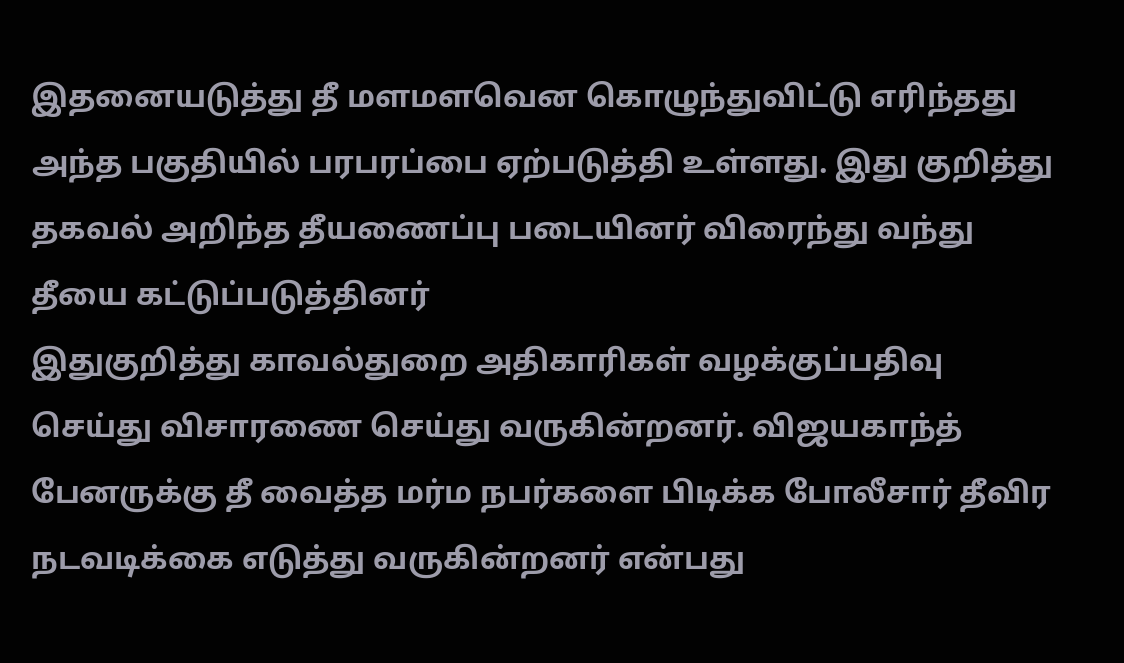இதனையடுத்து தீ மளமளவென கொழுந்துவிட்டு எரிந்தது அந்த பகுதியில் பரபரப்பை ஏற்படுத்தி உள்ளது. இது குறித்து தகவல் அறிந்த தீயணைப்பு படையினர் விரைந்து வந்து தீயை கட்டுப்படுத்தினர்
இதுகுறித்து காவல்துறை அதிகாரிகள் வழக்குப்பதிவு செய்து விசாரணை செய்து வருகின்றனர். விஜயகாந்த் பேனருக்கு தீ வைத்த மர்ம நபர்களை பிடிக்க போலீசார் தீவிர நடவடிக்கை எடுத்து வருகின்றனர் என்பது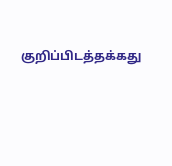குறிப்பிடத்தக்கது